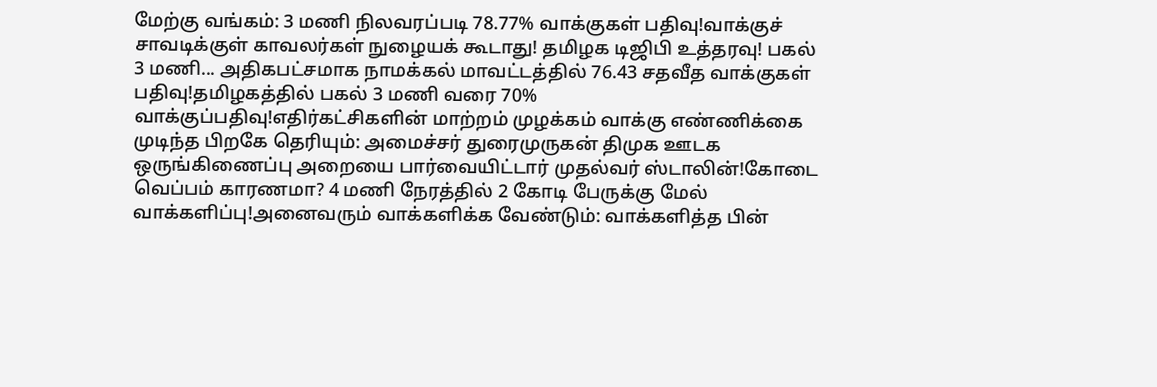மேற்கு வங்கம்: 3 மணி நிலவரப்படி 78.77% வாக்குகள் பதிவு!வாக்குச் சாவடிக்குள் காவலர்கள் நுழையக் கூடாது! தமிழக டிஜிபி உத்தரவு! பகல் 3 மணி... அதிகபட்சமாக நாமக்கல் மாவட்டத்தில் 76.43 சதவீத வாக்குகள் பதிவு!தமிழகத்தில் பகல் 3 மணி வரை 70% வாக்குப்பதிவு!எதிர்கட்சிகளின் மாற்றம் முழக்கம் வாக்கு எண்ணிக்கை முடிந்த பிறகே தெரியும்: அமைச்சர் துரைமுருகன் திமுக ஊடக ஒருங்கிணைப்பு அறையை பார்வையிட்டார் முதல்வர் ஸ்டாலின்!கோடை வெப்பம் காரணமா? 4 மணி நேரத்தில் 2 கோடி பேருக்கு மேல் வாக்களிப்பு!அனைவரும் வாக்களிக்க வேண்டும்: வாக்களித்த பின்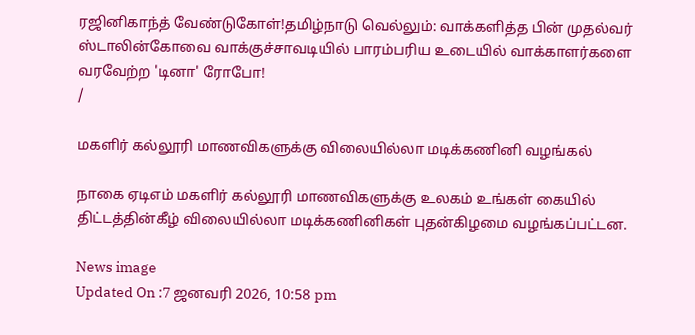ரஜினிகாந்த் வேண்டுகோள்!தமிழ்நாடு வெல்லும்: வாக்களித்த பின் முதல்வர் ஸ்டாலின்கோவை வாக்குச்சாவடியில் பாரம்பரிய உடையில் வாக்காளர்களை வரவேற்ற 'டினா' ரோபோ!
/

மகளிர் கல்லூரி மாணவிகளுக்கு விலையில்லா மடிக்கணினி வழங்கல்

நாகை ஏடிஎம் மகளிர் கல்லூரி மாணவிகளுக்கு உலகம் உங்கள் கையில் திட்டத்தின்கீழ் விலையில்லா மடிக்கணினிகள் புதன்கிழமை வழங்கப்பட்டன.

News image
Updated On :7 ஜனவரி 2026, 10:58 pm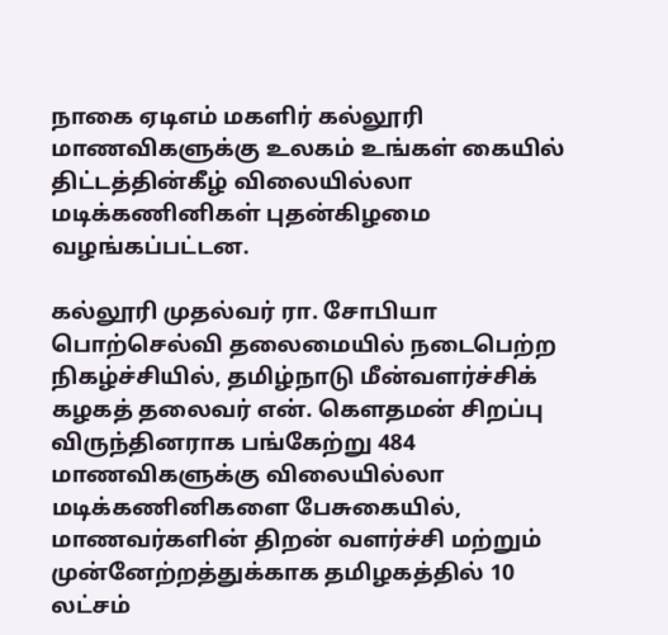நாகை ஏடிஎம் மகளிர் கல்லூரி மாணவிகளுக்கு உலகம் உங்கள் கையில் திட்டத்தின்கீழ் விலையில்லா மடிக்கணினிகள் புதன்கிழமை வழங்கப்பட்டன.

கல்லூரி முதல்வர் ரா. சோபியா பொற்செல்வி தலைமையில் நடைபெற்ற நிகழ்ச்சியில், தமிழ்நாடு மீன்வளர்ச்சிக் கழகத் தலைவர் என். கெளதமன் சிறப்பு விருந்தினராக பங்கேற்று 484 மாணவிகளுக்கு விலையில்லா மடிக்கணினிகளை பேசுகையில், மாணவர்களின் திறன் வளர்ச்சி மற்றும் முன்னேற்றத்துக்காக தமிழகத்தில் 10 லட்சம்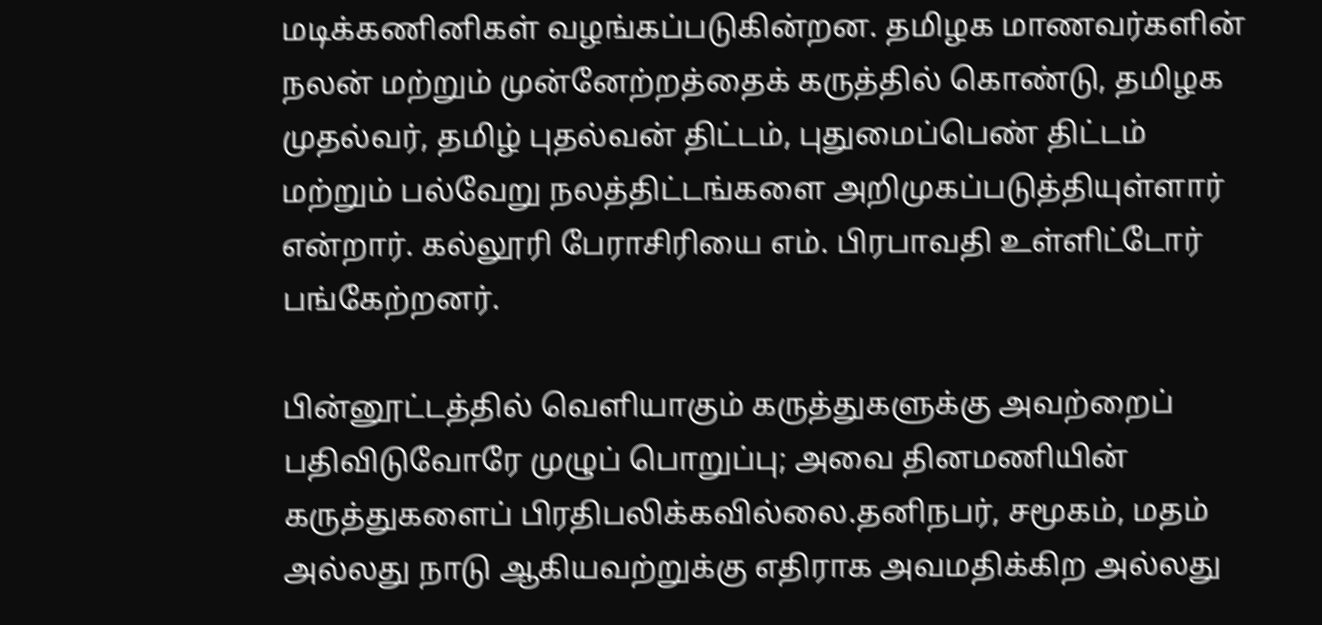மடிக்கணினிகள் வழங்கப்படுகின்றன. தமிழக மாணவர்களின் நலன் மற்றும் முன்னேற்றத்தைக் கருத்தில் கொண்டு, தமிழக முதல்வர், தமிழ் புதல்வன் திட்டம், புதுமைப்பெண் திட்டம் மற்றும் பல்வேறு நலத்திட்டங்களை அறிமுகப்படுத்தியுள்ளார் என்றார். கல்லூரி பேராசிரியை எம். பிரபாவதி உள்ளிட்டோர் பங்கேற்றனர்.

பின்னூட்டத்தில் வெளியாகும் கருத்துகளுக்கு அவற்றைப் பதிவிடுவோரே முழுப் பொறுப்பு; அவை தினமணியின் கருத்துகளைப் பிரதிபலிக்கவில்லை.தனிநபர், சமூகம், மதம் அல்லது நாடு ஆகியவற்றுக்கு எதிராக அவமதிக்கிற அல்லது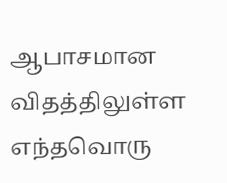ஆபாசமான விதத்திலுள்ள எந்தவொரு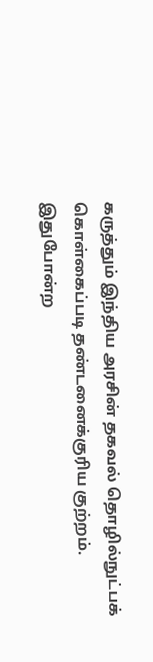கருத்தும் இந்திய அரசின் தகவல் தொழில்நுட்பக் கொள்கைப்படி தண்டனைக்குரிய குற்றம். இதுபோன்ற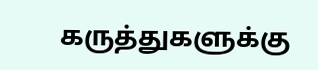கருத்துகளுக்கு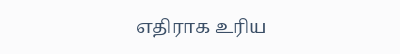எதிராக உரிய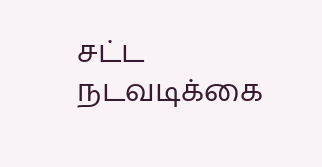சட்ட நடவடிக்கை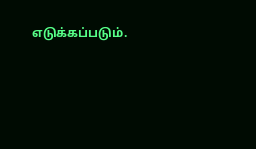எடுக்கப்படும்.